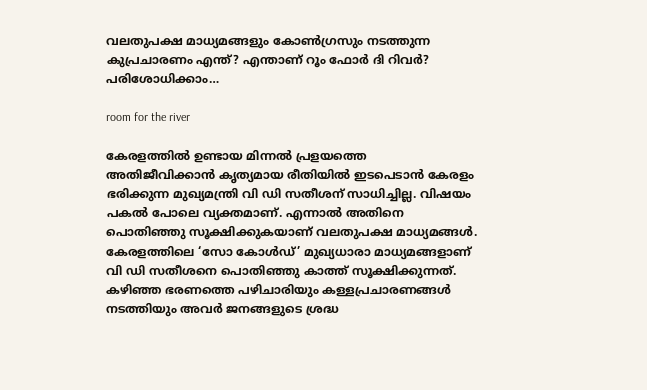വലതുപക്ഷ മാധ്യമങ്ങളും കോൺഗ്രസും നടത്തുന്ന കുപ്രചാരണം എന്ത്? എന്താണ് റൂം ഫോർ ദി റിവർ? പരിശോധിക്കാം…

room for the river

കേരളത്തിൽ ഉണ്ടായ മിന്നൽ പ്രളയത്തെ അതിജീവിക്കാൻ കൃത്യമായ രീതിയിൽ ഇടപെടാൻ കേരളം ഭരിക്കുന്ന മുഖ്യമന്ത്രി വി ഡി സതീശന് സാധിച്ചില്ല. വിഷയം പകൽ പോലെ വ്യക്തമാണ്. എന്നാൽ അതിനെ പൊതിഞ്ഞു സൂക്ഷിക്കുകയാണ് വലതുപക്ഷ മാധ്യമങ്ങൾ. കേരളത്തിലെ ‘സോ കോൾ‍ഡ്’ മുഖ്യധാരാ മാധ്യമങ്ങളാണ് വി ഡി സതീശനെ പൊതിഞ്ഞു കാത്ത് സൂക്ഷിക്കുന്നത്. കഴിഞ്ഞ ഭരണത്തെ പഴിചാരിയും കള്ളപ്രചാരണങ്ങൾ നടത്തിയും അവർ ജനങ്ങളുടെ ശ്രദ്ധ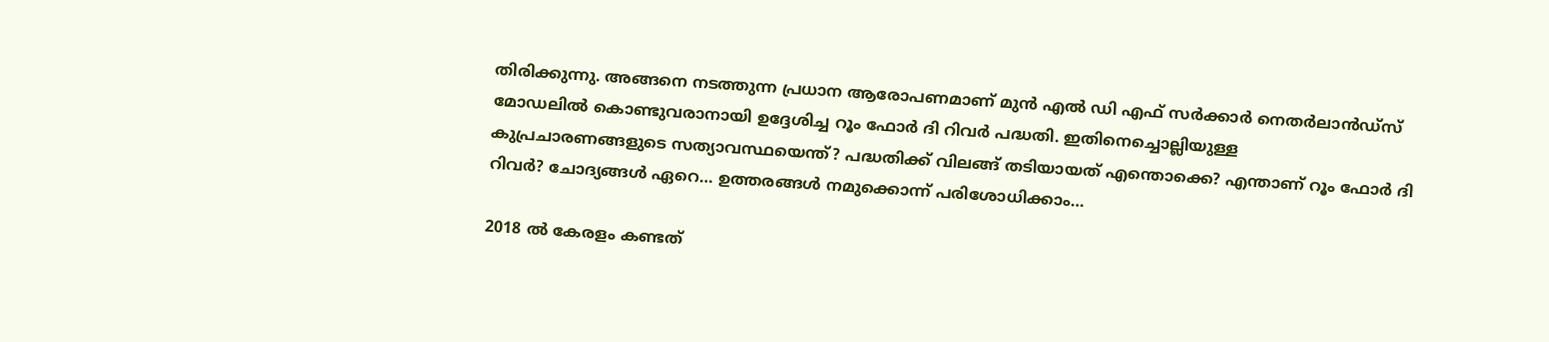തിരിക്കുന്നു. അങ്ങനെ നടത്തുന്ന പ്രധാന ആരോപണമാണ് മുൻ എൽ ഡി എഫ് സർക്കാർ നെതർലാൻഡ്സ് മോഡലിൽ കൊണ്ടുവരാനായി ഉദ്ദേശിച്ച റൂം ഫോർ ദി റിവർ പദ്ധതി. ഇതിനെച്ചൊല്ലിയുള്ള കുപ്രചാരണങ്ങളുടെ സത്യാവസ്ഥയെന്ത്? പദ്ധതിക്ക് വിലങ്ങ് തടിയായത് എന്തൊക്കെ? എന്താണ് റൂം ഫോർ ദി റിവർ? ചോദ്യങ്ങൾ ഏറെ… ഉത്തരങ്ങൾ നമുക്കൊന്ന് പരിശോധിക്കാം…

2018 ൽ കേരളം കണ്ടത്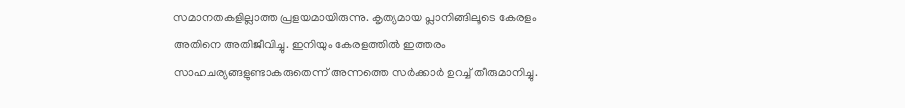സമാനതകളില്ലാത്ത പ്രളയമായിരുന്നു. കൃത്യമായ പ്ലാനിങ്ങിലൂടെ കേരളം അതിനെ അതിജീവിച്ചു. ഇനിയും കേരളത്തിൽ ഇത്തരം സാഹചര്യങ്ങളുണ്ടാകരുതെന്ന് അന്നത്തെ സർക്കാർ ഉറച്ച് തീരുമാനിച്ചു.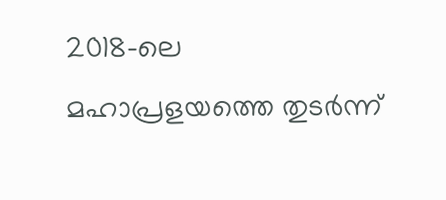2018-ലെ മഹാപ്രളയത്തെ തുടർന്ന്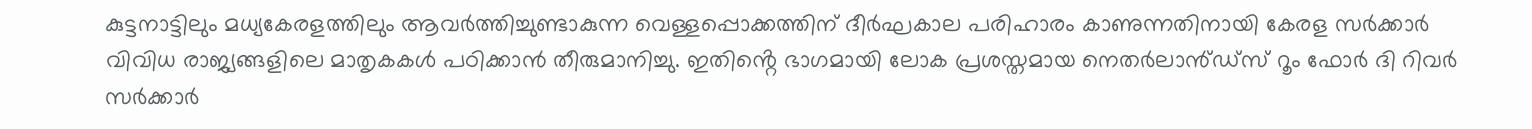കുട്ടനാട്ടിലും മധ്യകേരളത്തിലും ആവർത്തിച്ചുണ്ടാകുന്ന വെള്ളപ്പൊക്കത്തിന് ദീർഘകാല പരിഹാരം കാണുന്നതിനായി കേരള സർക്കാർ വിവിധ രാജ്യങ്ങളിലെ മാതൃകകൾ പഠിക്കാൻ തീരുമാനിച്ചു. ഇതിൻ്റെ ഭാഗമായി ലോക പ്രശസ്തമായ നെതർലാൻ്ഡ്സ് റൂം ഫോർ ദി റിവർ സർക്കാർ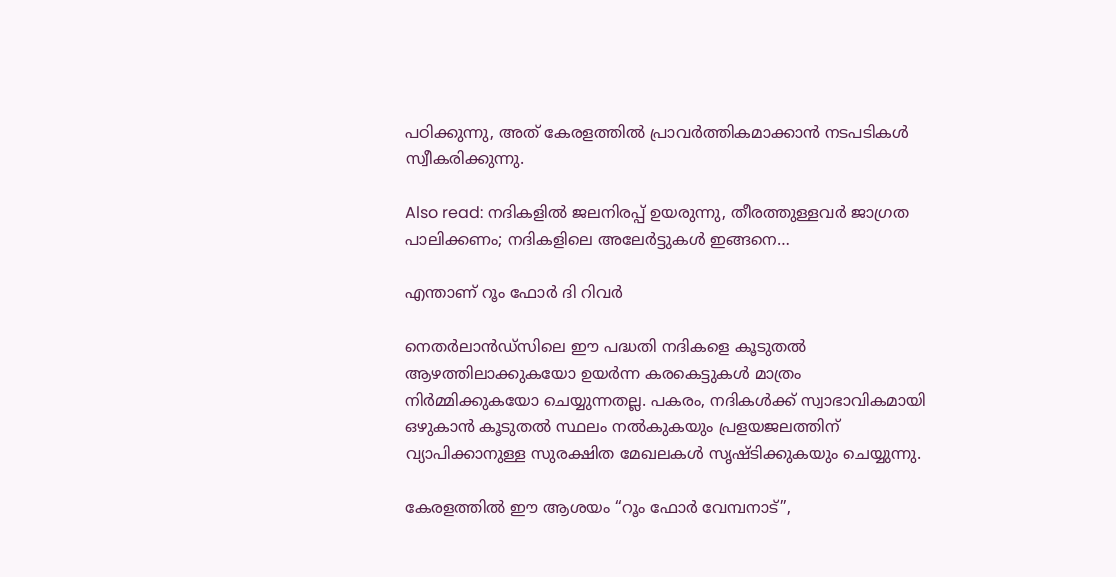പഠിക്കുന്നു, അത് കേരളത്തിൽ പ്രാവർത്തികമാക്കാൻ നടപടികൾ സ്വീകരിക്കുന്നു.

Also read: നദികളിൽ ജലനിരപ്പ് ഉയരുന്നു, തീരത്തുള്ളവർ ജാഗ്രത പാലിക്കണം; നദികളിലെ അലേർട്ടുകൾ ഇങ്ങനെ…

എന്താണ് റൂം ഫോർ ദി റിവർ

നെതർലാൻഡ്സിലെ ഈ പദ്ധതി നദികളെ കൂടുതൽ ആഴത്തിലാക്കുകയോ ഉയർന്ന കരകെട്ടുകൾ മാത്രം നിർമ്മിക്കുകയോ ചെയ്യുന്നതല്ല. പകരം, നദികൾക്ക് സ്വാഭാവികമായി ഒഴുകാൻ കൂടുതൽ സ്ഥലം നൽകുകയും പ്രളയജലത്തിന് വ്യാപിക്കാനുള്ള സുരക്ഷിത മേഖലകൾ സൃഷ്ടിക്കുകയും ചെയ്യുന്നു.

കേരളത്തിൽ ഈ ആശയം “റൂം ഫോർ വേമ്പനാട്”,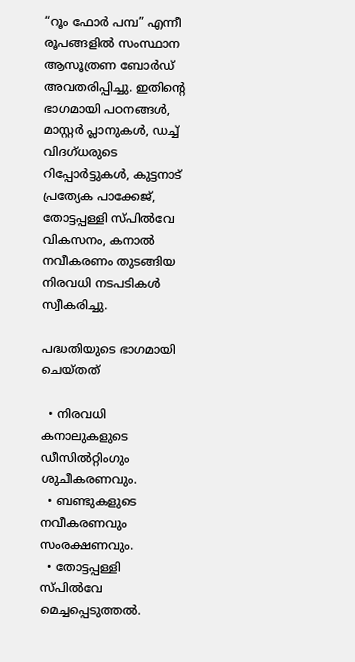“റൂം ഫോർ പമ്പ” എന്നീ രൂപങ്ങളിൽ സംസ്ഥാന ആസൂത്രണ ബോർഡ് അവതരിപ്പിച്ചു. ഇതിന്റെ ഭാഗമായി പഠനങ്ങൾ, മാസ്റ്റർ പ്ലാനുകൾ, ഡച്ച് വിദഗ്ധരുടെ റിപ്പോർട്ടുകൾ, കുട്ടനാട് പ്രത്യേക പാക്കേജ്, തോട്ടപ്പള്ളി സ്പിൽവേ വികസനം, കനാൽ നവീകരണം തുടങ്ങിയ നിരവധി നടപടികൾ സ്വീകരിച്ചു.

പദ്ധതിയുടെ ഭാഗമായി ചെയ്തത്

  • നിരവധി കനാലുകളുടെ ഡീസിൽറ്റിംഗും ശുചീകരണവും.
  • ബണ്ടുകളുടെ നവീകരണവും സംരക്ഷണവും.
  • തോട്ടപ്പള്ളി സ്പിൽവേ മെച്ചപ്പെടുത്തൽ.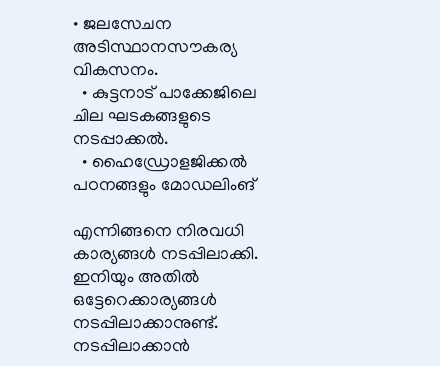• ജലസേചന അടിസ്ഥാനസൗകര്യ വികസനം.
  • കുട്ടനാട് പാക്കേജിലെ ചില ഘടകങ്ങളുടെ നടപ്പാക്കൽ.
  • ഹൈഡ്രോളജിക്കൽ പഠനങ്ങളും മോഡലിംങ്

എന്നിങ്ങനെ നിരവധി കാര്യങ്ങൾ നടപ്പിലാക്കി. ഇനിയും അതിൽ ഒട്ടേറെക്കാര്യങ്ങൾ നടപ്പിലാക്കാനുണ്ട്. നടപ്പിലാക്കാൻ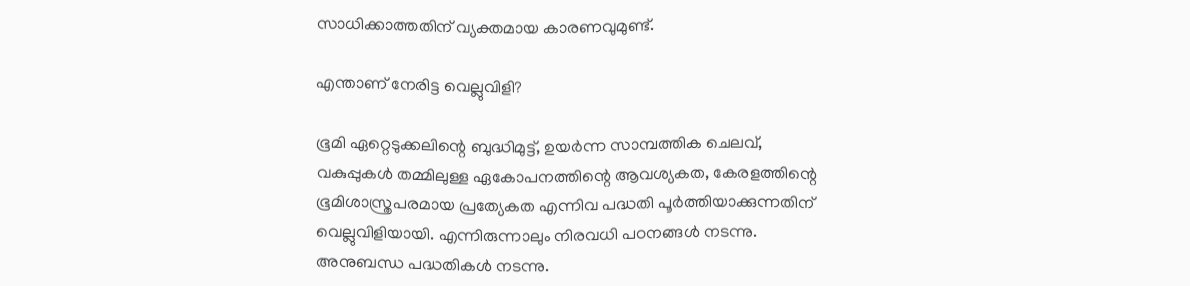സാധിക്കാത്തതിന് വ്യക്തമായ കാരണവുമുണ്ട്.

എന്താണ് നേരിട്ട വെല്ലുവിളി?

ഭൂമി ഏറ്റെടുക്കലിന്റെ ബുദ്ധിമുട്ട്, ഉയർന്ന സാമ്പത്തിക ചെലവ്, വകുപ്പുകൾ തമ്മിലുള്ള ഏകോപനത്തിന്റെ ആവശ്യകത, കേരളത്തിന്റെ ഭൂമിശാസ്ത്രപരമായ പ്രത്യേകത എന്നിവ പദ്ധതി പൂർത്തിയാക്കുന്നതിന് വെല്ലുവിളിയായി. എന്നിരുന്നാലും നിരവധി പഠനങ്ങൾ നടന്നു. അനുബന്ധ പദ്ധതികൾ നടന്നു.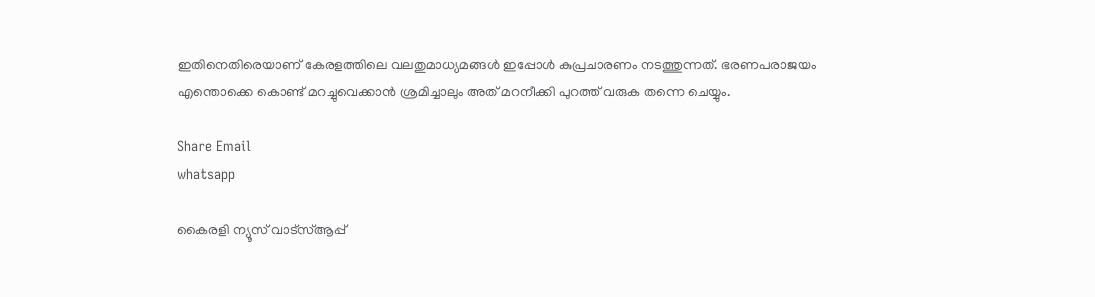ഇതിനെതിരെയാണ് കേരളത്തിലെ വലതുമാധ്യമങ്ങൾ ഇപ്പോൾ കുപ്രചാരണം നടത്തുന്നത്. ഭരണപരാജയം എന്തൊക്കെ കൊണ്ട് മറച്ചുവെക്കാൻ ശ്രമിച്ചാലും അത് മറനീക്കി പുറത്ത് വരുക തന്നെ ചെയ്യും.

Share Email
whatsapp

കൈരളി ന്യൂസ് വാട്‌സ്ആപ്പ്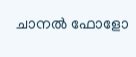ചാനല്‍ ഫോളോ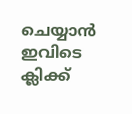ചെയ്യാന്‍ ഇവിടെ ക്ലിക്ക്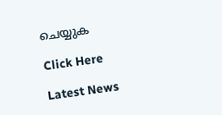ചെയ്യുക

Click Here

Latest News